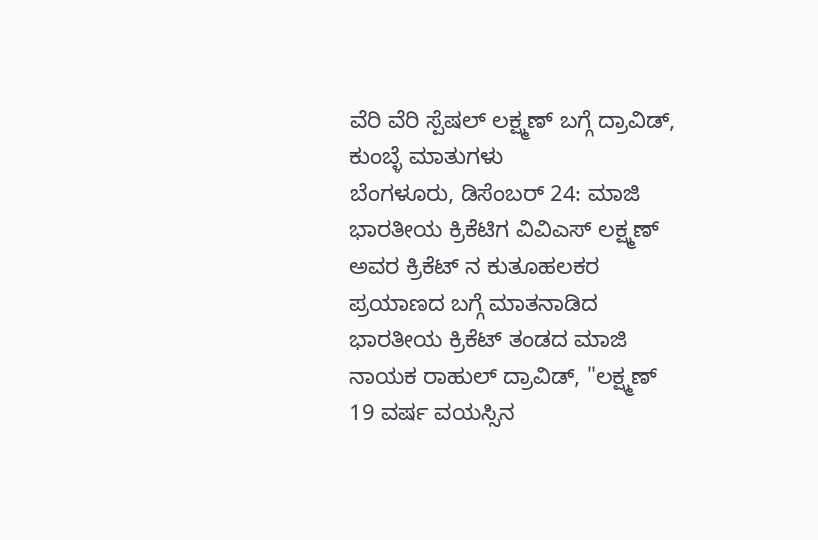ವೆರಿ ವೆರಿ ಸ್ಪೆಷಲ್ ಲಕ್ಷ್ಮಣ್ ಬಗ್ಗೆ ದ್ರಾವಿಡ್, ಕುಂಬ್ಳೆ ಮಾತುಗಳು
ಬೆಂಗಳೂರು, ಡಿಸೆಂಬರ್ 24: ಮಾಜಿ ಭಾರತೀಯ ಕ್ರಿಕೆಟಿಗ ವಿವಿಎಸ್ ಲಕ್ಷ್ಮಣ್ ಅವರ ಕ್ರಿಕೆಟ್ ನ ಕುತೂಹಲಕರ ಪ್ರಯಾಣದ ಬಗ್ಗೆ ಮಾತನಾಡಿದ ಭಾರತೀಯ ಕ್ರಿಕೆಟ್ ತಂಡದ ಮಾಜಿ ನಾಯಕ ರಾಹುಲ್ ದ್ರಾವಿಡ್, "ಲಕ್ಷ್ಮಣ್ 19 ವರ್ಷ ವಯಸ್ಸಿನ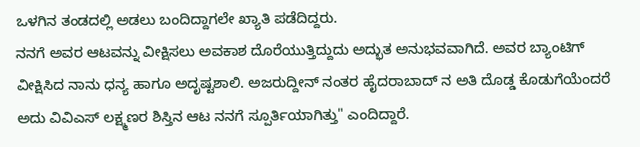ಒಳಗಿನ ತಂಡದಲ್ಲಿ ಅಡಲು ಬಂದಿದ್ದಾಗಲೇ ಖ್ಯಾತಿ ಪಡೆದಿದ್ದರು.
ನನಗೆ ಅವರ ಆಟವನ್ನು ವೀಕ್ಷಿಸಲು ಅವಕಾಶ ದೊರೆಯುತ್ತಿದ್ದುದು ಅದ್ಭುತ ಅನುಭವವಾಗಿದೆ. ಅವರ ಬ್ಯಾಂಟಿಗ್ ವೀಕ್ಷಿಸಿದ ನಾನು ಧನ್ಯ ಹಾಗೂ ಅದೃಷ್ಟಶಾಲಿ. ಅಜರುದ್ದೀನ್ ನಂತರ ಹೈದರಾಬಾದ್ ನ ಅತಿ ದೊಡ್ಡ ಕೊಡುಗೆಯೆಂದರೆ ಅದು ವಿವಿಎಸ್ ಲಕ್ಷ್ಮಣರ ಶಿಸ್ತಿನ ಆಟ ನನಗೆ ಸ್ಪೂರ್ತಿಯಾಗಿತ್ತು" ಎಂದಿದ್ದಾರೆ.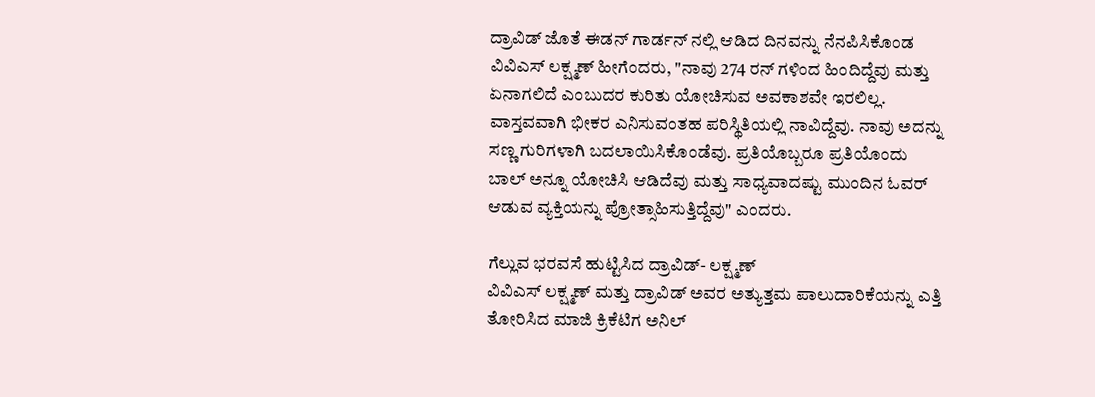ದ್ರಾವಿಡ್ ಜೊತೆ ಈಡನ್ ಗಾರ್ಡನ್ ನಲ್ಲಿ ಆಡಿದ ದಿನವನ್ನು ನೆನಪಿಸಿಕೊಂಡ ವಿವಿಎಸ್ ಲಕ್ಷ್ಮಣ್ ಹೀಗೆಂದರು, "ನಾವು 274 ರನ್ ಗಳಿಂದ ಹಿಂದಿದ್ದೆವು ಮತ್ತು ಏನಾಗಲಿದೆ ಎಂಬುದರ ಕುರಿತು ಯೋಚಿಸುವ ಅವಕಾಶವೇ ಇರಲಿಲ್ಲ. ವಾಸ್ತವವಾಗಿ ಭೀಕರ ಎನಿಸುವಂತಹ ಪರಿಸ್ಥಿತಿಯಲ್ಲಿ ನಾವಿದ್ದೆವು. ನಾವು ಅದನ್ನು ಸಣ್ಣ ಗುರಿಗಳಾಗಿ ಬದಲಾಯಿಸಿಕೊಂಡೆವು. ಪ್ರತಿಯೊಬ್ಬರೂ ಪ್ರತಿಯೊಂದು ಬಾಲ್ ಅನ್ನೂ ಯೋಚಿಸಿ ಆಡಿದೆವು ಮತ್ತು ಸಾಧ್ಯವಾದಷ್ಟು ಮುಂದಿನ ಓವರ್ ಆಡುವ ವ್ಯಕ್ತಿಯನ್ನು ಪ್ರೋತ್ಸಾಹಿಸುತ್ತಿದ್ದೆವು" ಎಂದರು.

ಗೆಲ್ಲುವ ಭರವಸೆ ಹುಟ್ಟಿಸಿದ ದ್ರಾವಿಡ್- ಲಕ್ಷ್ಮಣ್
ವಿವಿಎಸ್ ಲಕ್ಷ್ಮಣ್ ಮತ್ತು ದ್ರಾವಿಡ್ ಅವರ ಅತ್ಯುತ್ತಮ ಪಾಲುದಾರಿಕೆಯನ್ನು ಎತ್ತಿ ತೋರಿಸಿದ ಮಾಜಿ ಕ್ರಿಕೆಟಿಗ ಅನಿಲ್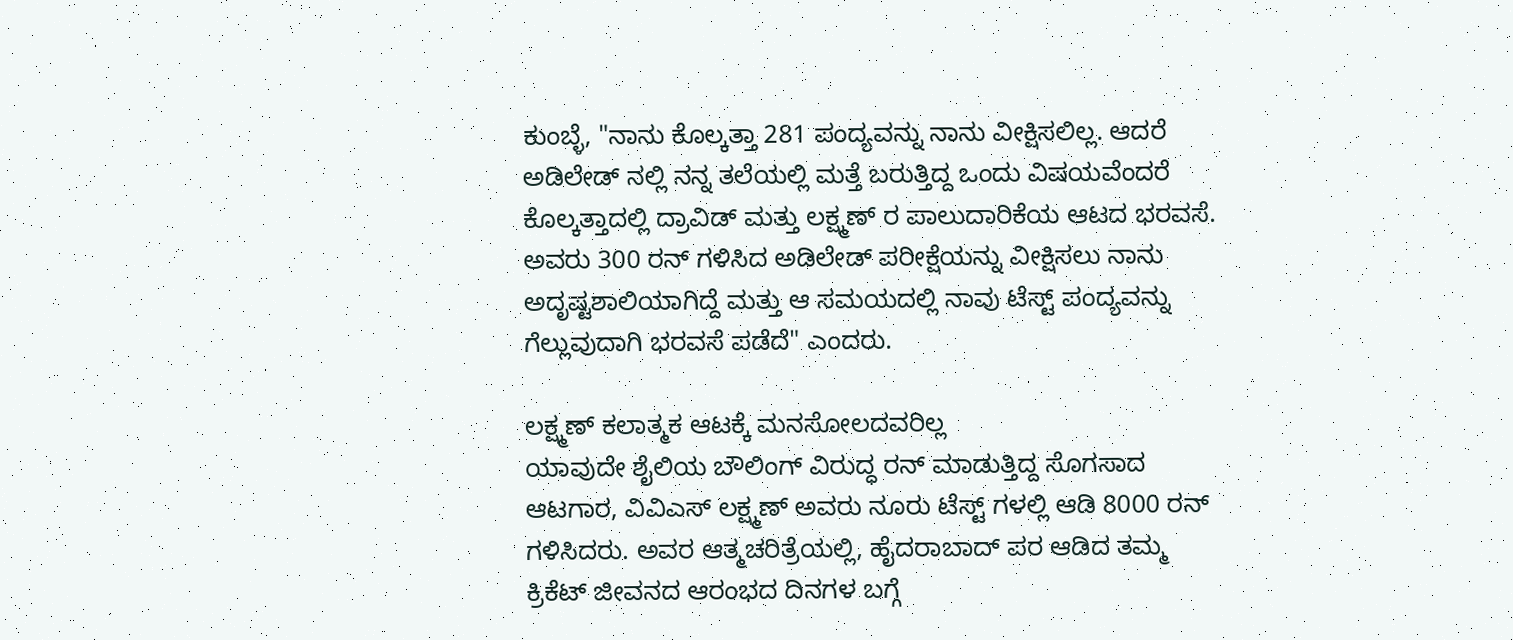ಕುಂಬ್ಳೆ, "ನಾನು ಕೊಲ್ಕತ್ತಾ 281 ಪಂದ್ಯವನ್ನು ನಾನು ವೀಕ್ಷಿಸಲಿಲ್ಲ. ಆದರೆ ಅಡಿಲೇಡ್ ನಲ್ಲಿ ನನ್ನ ತಲೆಯಲ್ಲಿ ಮತ್ತೆ ಬರುತ್ತಿದ್ದ ಒಂದು ವಿಷಯವೆಂದರೆ ಕೊಲ್ಕತ್ತಾದಲ್ಲಿ ದ್ರಾವಿಡ್ ಮತ್ತು ಲಕ್ಷ್ಮಣ್ ರ ಪಾಲುದಾರಿಕೆಯ ಆಟದ ಭರವಸೆ. ಅವರು 300 ರನ್ ಗಳಿಸಿದ ಅಡಿಲೇಡ್ ಪರೀಕ್ಷೆಯನ್ನು ವೀಕ್ಷಿಸಲು ನಾನು ಅದೃಷ್ಟಶಾಲಿಯಾಗಿದ್ದೆ ಮತ್ತು ಆ ಸಮಯದಲ್ಲಿ ನಾವು ಟೆಸ್ಟ್ ಪಂದ್ಯವನ್ನು ಗೆಲ್ಲುವುದಾಗಿ ಭರವಸೆ ಪಡೆದೆ" ಎಂದರು.

ಲಕ್ಷ್ಮಣ್ ಕಲಾತ್ಮಕ ಆಟಕ್ಕೆ ಮನಸೋಲದವರಿಲ್ಲ
ಯಾವುದೇ ಶೈಲಿಯ ಬೌಲಿಂಗ್ ವಿರುದ್ಧ ರನ್ ಮಾಡುತ್ತಿದ್ದ ಸೊಗಸಾದ ಆಟಗಾರ, ವಿವಿಎಸ್ ಲಕ್ಷ್ಮಣ್ ಅವರು ನೂರು ಟೆಸ್ಟ್ ಗಳಲ್ಲಿ ಆಡಿ 8000 ರನ್ ಗಳಿಸಿದರು. ಅವರ ಆತ್ಮಚರಿತ್ರೆಯಲ್ಲಿ, ಹೈದರಾಬಾದ್ ಪರ ಆಡಿದ ತಮ್ಮ ಕ್ರಿಕೆಟ್ ಜೀವನದ ಆರಂಭದ ದಿನಗಳ ಬಗ್ಗೆ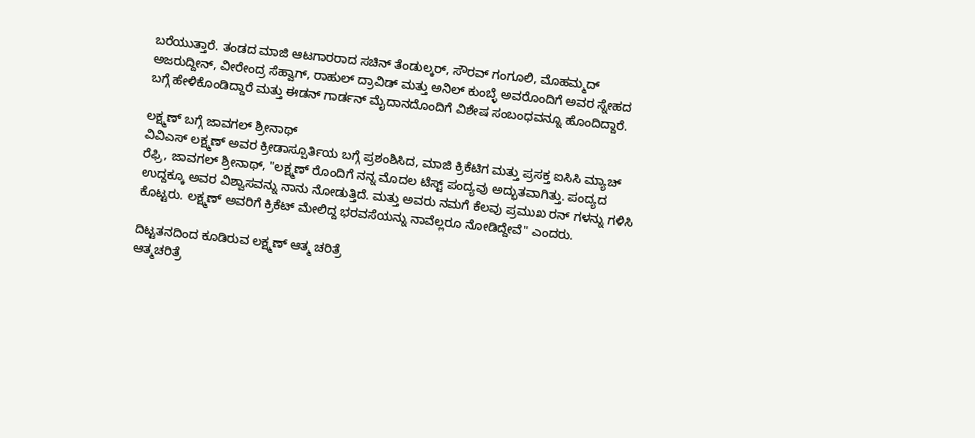ಬರೆಯುತ್ತಾರೆ. ತಂಡದ ಮಾಜಿ ಆಟಗಾರರಾದ ಸಚಿನ್ ತೆಂಡುಲ್ಕರ್, ಸೌರವ್ ಗಂಗೂಲಿ, ಮೊಹಮ್ಮದ್ ಅಜರುದ್ದೀನ್, ವೀರೇಂದ್ರ ಸೆಹ್ವಾಗ್, ರಾಹುಲ್ ದ್ರಾವಿಡ್ ಮತ್ತು ಅನಿಲ್ ಕುಂಬ್ಳೆ ಅವರೊಂದಿಗೆ ಅವರ ಸ್ನೇಹದ ಬಗ್ಗೆ ಹೇಳಿಕೊಂಡಿದ್ದಾರೆ ಮತ್ತು ಈಡನ್ ಗಾರ್ಡನ್ ಮೈದಾನದೊಂದಿಗೆ ವಿಶೇಷ ಸಂಬಂಧವನ್ನೂ ಹೊಂದಿದ್ದಾರೆ.

ಲಕ್ಷ್ಮಣ್ ಬಗ್ಗೆ ಜಾವಗಲ್ ಶ್ರೀನಾಥ್
ವಿವಿಎಸ್ ಲಕ್ಷ್ಮಣ್ ಅವರ ಕ್ರೀಡಾಸ್ಪೂರ್ತಿಯ ಬಗ್ಗೆ ಪ್ರಶಂಶಿಸಿದ, ಮಾಜಿ ಕ್ರಿಕೆಟಿಗ ಮತ್ತು ಪ್ರಸಕ್ತ ಐಸಿಸಿ ಮ್ಯಾಚ್ ರೆಫ್ರಿ, ಜಾವಗಲ್ ಶ್ರೀನಾಥ್, "ಲಕ್ಷ್ಮಣ್ ರೊಂದಿಗೆ ನನ್ನ ಮೊದಲ ಟೆಸ್ಟ್ ಪಂದ್ಯವು ಅದ್ಭುತವಾಗಿತ್ತು. ಪಂದ್ಯದ ಉದ್ದಕ್ಕೂ ಅವರ ವಿಶ್ವಾಸವನ್ನು ನಾನು ನೋಡುತ್ತಿದೆ. ಮತ್ತು ಅವರು ನಮಗೆ ಕೆಲವು ಪ್ರಮುಖ ರನ್ ಗಳನ್ನು ಗಳಿಸಿ ಕೊಟ್ಟರು. ಲಕ್ಷ್ಮಣ್ ಅವರಿಗೆ ಕ್ರಿಕೆಟ್ ಮೇಲಿದ್ದ ಭರವಸೆಯನ್ನು ನಾವೆಲ್ಲರೂ ನೋಡಿದ್ದೇವೆ" ಎಂದರು.

ದಿಟ್ಟತನದಿಂದ ಕೂಡಿರುವ ಲಕ್ಷ್ಮಣ್ ಆತ್ಮ ಚರಿತ್ರೆ
ಆತ್ಮಚರಿತ್ರೆ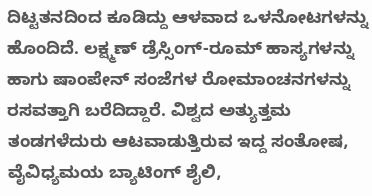ದಿಟ್ಟತನದಿಂದ ಕೂಡಿದ್ದು ಆಳವಾದ ಒಳನೋಟಗಳನ್ನು ಹೊಂದಿದೆ. ಲಕ್ಷ್ಮಣ್ ಡ್ರೆಸ್ಸಿಂಗ್-ರೂಮ್ ಹಾಸ್ಯಗಳನ್ನು ಹಾಗು ಷಾಂಪೇನ್ ಸಂಜೆಗಳ ರೋಮಾಂಚನಗಳನ್ನು ರಸವತ್ತಾಗಿ ಬರೆದಿದ್ದಾರೆ. ವಿಶ್ವದ ಅತ್ಯುತ್ತಮ ತಂಡಗಳೆದುರು ಆಟವಾಡುತ್ತಿರುವ ಇದ್ದ ಸಂತೋಷ, ವೈವಿಧ್ಯಮಯ ಬ್ಯಾಟಿಂಗ್ ಶೈಲಿ,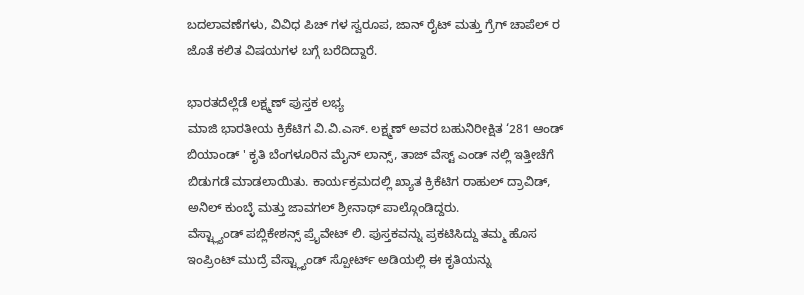ಬದಲಾವಣೆಗಳು, ವಿವಿಧ ಪಿಚ್ ಗಳ ಸ್ವರೂಪ, ಜಾನ್ ರೈಟ್ ಮತ್ತು ಗ್ರೆಗ್ ಚಾಪೆಲ್ ರ ಜೊತೆ ಕಲಿತ ವಿಷಯಗಳ ಬಗ್ಗೆ ಬರೆದಿದ್ದಾರೆ.

ಭಾರತದೆಲ್ಲೆಡೆ ಲಕ್ಷ್ಮಣ್ ಪುಸ್ತಕ ಲಭ್ಯ
ಮಾಜಿ ಭಾರತೀಯ ಕ್ರಿಕೆಟಿಗ ವಿ.ವಿ.ಎಸ್. ಲಕ್ಷ್ಮಣ್ ಅವರ ಬಹುನಿರೀಕ್ಷಿತ ‘281 ಆಂಡ್ ಬಿಯಾಂಡ್ ' ಕೃತಿ ಬೆಂಗಳೂರಿನ ಮೈನ್ ಲಾನ್ಸ್, ತಾಜ್ ವೆಸ್ಟ್ ಎಂಡ್ ನಲ್ಲಿ ಇತ್ತೀಚೆಗೆ ಬಿಡುಗಡೆ ಮಾಡಲಾಯಿತು. ಕಾರ್ಯಕ್ರಮದಲ್ಲಿ ಖ್ಯಾತ ಕ್ರಿಕೆಟಿಗ ರಾಹುಲ್ ದ್ರಾವಿಡ್, ಅನಿಲ್ ಕುಂಬ್ಳೆ ಮತ್ತು ಜಾವಗಲ್ ಶ್ರೀನಾಥ್ ಪಾಲ್ಗೊಂಡಿದ್ದರು.
ವೆಸ್ಟ್ಲ್ಯಾಂಡ್ ಪಬ್ಲಿಕೇಶನ್ಸ್ ಪ್ರೈವೇಟ್ ಲಿ. ಪುಸ್ತಕವನ್ನು ಪ್ರಕಟಿಸಿದ್ದು ತಮ್ಮ ಹೊಸ ಇಂಪ್ರಿಂಟ್ ಮುದ್ರೆ ವೆಸ್ಟ್ಲ್ಯಾಂಡ್ ಸ್ಪೋರ್ಟ್ ಅಡಿಯಲ್ಲಿ ಈ ಕೃತಿಯನ್ನು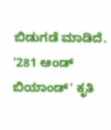ಬಿಡುಗಡೆ ಮಾಡಿದೆ. '281 ಆಂಡ್ ಬಿಯಾಂಡ್' ಕೃತಿ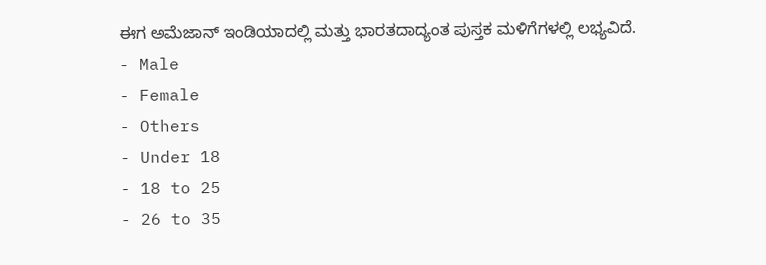ಈಗ ಅಮೆಜಾನ್ ಇಂಡಿಯಾದಲ್ಲಿ ಮತ್ತು ಭಾರತದಾದ್ಯಂತ ಪುಸ್ತಕ ಮಳಿಗೆಗಳಲ್ಲಿ ಲಭ್ಯವಿದೆ.
- Male
- Female
- Others
- Under 18
- 18 to 25
- 26 to 35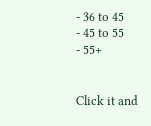- 36 to 45
- 45 to 55
- 55+


Click it and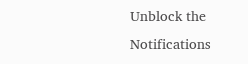Unblock the Notifications